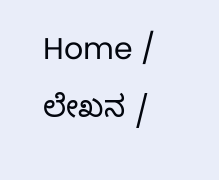Home / ಲೇಖನ /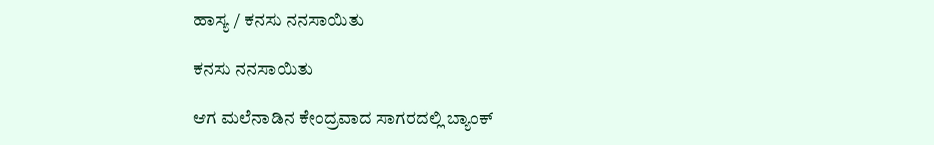ಹಾಸ್ಯ / ಕನಸು ನನಸಾಯಿತು

ಕನಸು ನನಸಾಯಿತು

ಆಗ ಮಲೆನಾಡಿನ ಕೇಂದ್ರವಾದ ಸಾಗರದಲ್ಲಿ ಬ್ಯಾಂಕ್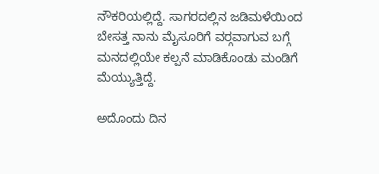ನೌಕರಿಯಲ್ಲಿದ್ದೆ. ಸಾಗರದಲ್ಲಿನ ಜಡಿಮಳೆಯಿಂದ ಬೇಸತ್ತ ನಾನು ಮೈಸೂರಿಗೆ ವರ್‍ಗವಾಗುವ ಬಗ್ಗೆ ಮನದಲ್ಲಿಯೇ ಕಲ್ಪನೆ ಮಾಡಿಕೊಂಡು ಮಂಡಿಗೆ ಮೆಯ್ಯುತ್ತಿದ್ದೆ.

ಅದೊಂದು ದಿನ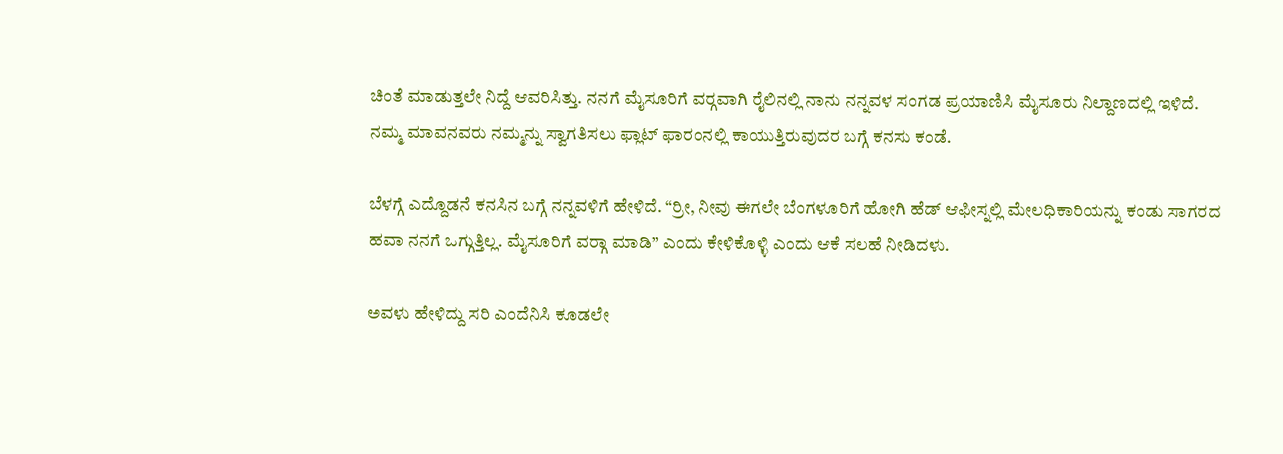ಚಿಂತೆ ಮಾಡುತ್ತಲೇ ನಿದ್ದೆ ಆವರಿಸಿತ್ತು. ನನಗೆ ಮೈಸೂರಿಗೆ ವರ್‍ಗವಾಗಿ ರೈಲಿನಲ್ಲಿ ನಾನು ನನ್ನವಳ ಸಂಗಡ ಪ್ರಯಾಣಿಸಿ ಮೈಸೂರು ನಿಲ್ದಾಣದಲ್ಲಿ ಇಳಿದೆ. ನಮ್ಮ ಮಾವನವರು ನಮ್ಮನ್ನು ಸ್ವಾಗತಿಸಲು ಫ್ಲಾಟ್ ಫಾರಂನಲ್ಲಿ ಕಾಯುತ್ತಿರುವುದರ ಬಗ್ಗೆ ಕನಸು ಕಂಡೆ.

ಬೆಳಗ್ಗೆ ಎದ್ದೊಡನೆ ಕನಸಿನ ಬಗ್ಗೆ ನನ್ನವಳಿಗೆ ಹೇಳಿದೆ. “ರ್ರೀ, ನೀವು ಈಗಲೇ ಬೆಂಗಳೂರಿಗೆ ಹೋಗಿ ಹೆಡ್ ಆಫೀಸ್ನಲ್ಲಿ ಮೇಲಧಿಕಾರಿಯನ್ನು ಕಂಡು ಸಾಗರದ ಹವಾ ನನಗೆ ಒಗ್ಗುತ್ತಿಲ್ಲ. ಮೈಸೂರಿಗೆ ವರ್‍ಗಾ ಮಾಡಿ” ಎಂದು ಕೇಳಿಕೊಳ್ಳಿ ಎಂದು ಆಕೆ ಸಲಹೆ ನೀಡಿದಳು.

ಅವಳು ಹೇಳಿದ್ದು ಸರಿ ಎಂದೆನಿಸಿ ಕೂಡಲೇ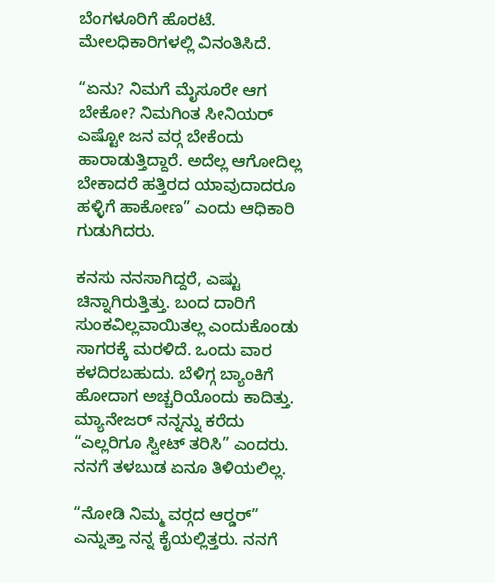ಬೆಂಗಳೂರಿಗೆ ಹೊರಟೆ. ಮೇಲಧಿಕಾರಿಗಳಲ್ಲಿ ವಿನಂತಿಸಿದೆ.

“ಏನು? ನಿಮಗೆ ಮೈಸೂರೇ ಆಗ ಬೇಕೋ? ನಿಮಗಿಂತ ಸೀನಿಯರ್ ಎಷ್ಟೋ ಜನ ವರ್‍ಗ ಬೇಕೆಂದು ಹಾರಾಡುತ್ತಿದ್ದಾರೆ. ಅದೆಲ್ಲ ಆಗೋದಿಲ್ಲ ಬೇಕಾದರೆ ಹತ್ತಿರದ ಯಾವುದಾದರೂ ಹಳ್ಳಿಗೆ ಹಾಕೋಣ” ಎಂದು ಆಧಿಕಾರಿ ಗುಡುಗಿದರು.

ಕನಸು ನನಸಾಗಿದ್ದರೆ, ಎಷ್ಟು ಚಿನ್ನಾಗಿರುತ್ತಿತ್ತು. ಬಂದ ದಾರಿಗೆ ಸುಂಕವಿಲ್ಲವಾಯಿತಲ್ಲ ಎಂದುಕೊಂಡು ಸಾಗರಕ್ಕೆ ಮರಳಿದೆ. ಒಂದು ವಾರ ಕಳದಿರ‍ಬಹುದು. ಬೆಳಿಗ್ಗ ಬ್ಯಾಂಕಿಗೆ ಹೋದಾಗ ಅಚ್ಚರಿಯೊಂದು ಕಾದಿತ್ತು. ಮ್ಯಾನೇಜರ್ ನನ್ನನ್ನು ಕರೆದು “ಎಲ್ಲರಿಗೂ ಸ್ವೀಟ್ ತರಿಸಿ” ಎಂದರು. ನನಗೆ ತಳಬುಡ ಏನೂ ತಿಳಿಯಲಿಲ್ಲ.

“ನೋಡಿ ನಿಮ್ಮ ವರ್‍ಗದ ಆರ್‍ಡರ್” ಎನ್ನುತ್ತಾ ನನ್ನ ಕೈಯಲ್ಲಿತ್ತರು. ನನಗೆ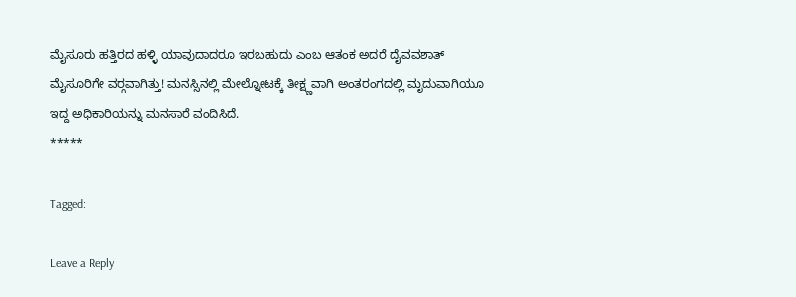ಮೈಸೂರು ಹತ್ತಿರದ ಹಳ್ಳಿ ಯಾವುದಾದರೂ ಇರಬಹುದು ಎಂಬ ಆತಂಕ ಅದರೆ ದೈವವಶಾತ್ ಮೈಸೂರಿಗೇ ವರ್‍ಗವಾಗಿತ್ತು! ಮನಸ್ಸಿನಲ್ಲಿ ಮೇಲ್ನೋಟಕ್ಕೆ ತೀಕ್ಷ್ಣವಾಗಿ ಅಂತರಂಗದಲ್ಲಿ ಮೃದುವಾಗಿಯೂ ಇದ್ದ ಅಧಿಕಾರಿಯನ್ನು ಮನಸಾರೆ ವಂದಿಸಿದೆ.
*****

Tagged:

Leave a Reply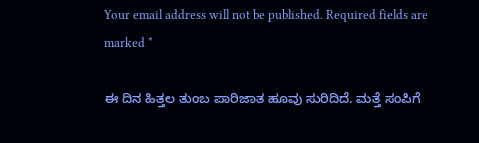Your email address will not be published. Required fields are marked *

ಈ ದಿನ ಹಿತ್ತಲ ತುಂಬ ಪಾರಿಜಾತ ಹೂವು ಸುರಿದಿದೆ. ಮತ್ತೆ ಸಂಪಿಗೆ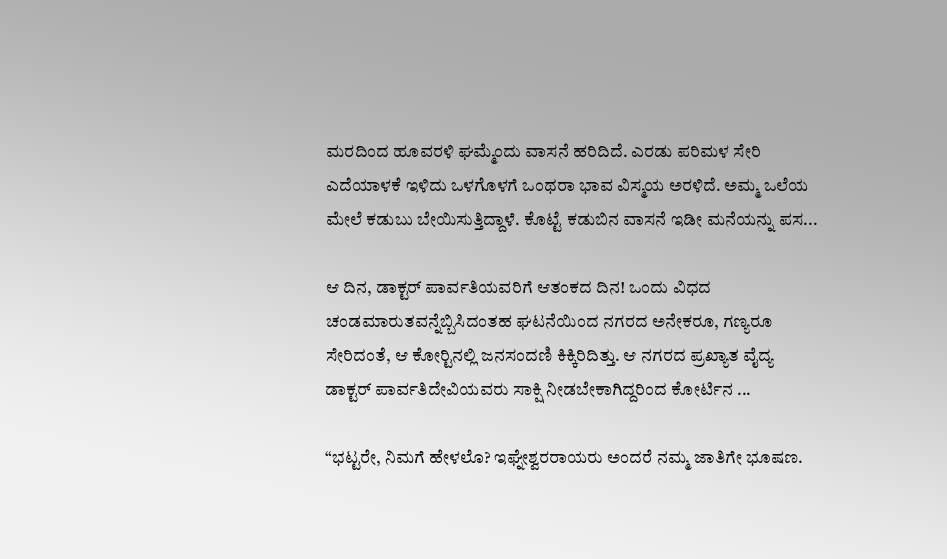ಮರದಿಂದ ಹೂವರಳಿ ಘಮ್ಮೆಂದು ವಾಸನೆ ಹರಿದಿದೆ. ಎರಡು ಪರಿಮಳ ಸೇರಿ ಎದೆಯಾಳಕೆ ಇಳಿದು ಒಳಗೊಳಗೆ ಒಂಥರಾ ಭಾವ ವಿಸ್ಮಯ ಅರಳಿದೆ. ಅಮ್ಮ ಒಲೆಯ ಮೇಲೆ ಕಡುಬು ಬೇಯಿಸುತ್ತಿದ್ದಾಳೆ. ಕೊಟ್ಟೆ ಕಡುಬಿನ ವಾಸನೆ ಇಡೀ ಮನೆಯನ್ನು ಪಸ...

ಆ ದಿನ, ಡಾಕ್ಟರ್ ಪಾರ್ವತಿಯವರಿಗೆ ಆತಂಕದ ದಿನ! ಒಂದು ವಿಧದ ಚಂಡಮಾರುತವನ್ನೆಬ್ಬಿಸಿದಂತಹ ಘಟನೆಯಿಂದ ನಗರದ ಅನೇಕರೂ, ಗಣ್ಯರೂ ಸೇರಿದಂತೆ, ಆ ಕೋರ್‍ಟಿನಲ್ಲಿ ಜನಸಂದಣಿ ಕಿಕ್ಕಿರಿದಿತ್ತು. ಆ ನಗರದ ಪ್ರಖ್ಯಾತ ವೈದ್ಯ ಡಾಕ್ಟರ್ ಪಾರ್ವತಿದೇವಿಯವರು ಸಾಕ್ಷಿ ನೀಡಬೇಕಾಗಿದ್ದರಿಂದ ಕೋರ್ಟಿನ ...

“ಭಟ್ಟರೇ, ನಿಮಗೆ ಹೇಳಲೊ? ಇಘ್ನೇಶ್ವರರಾಯರು ಅಂದರೆ ನಮ್ಮ ಜಾತಿಗೇ ಭೂಷಣ.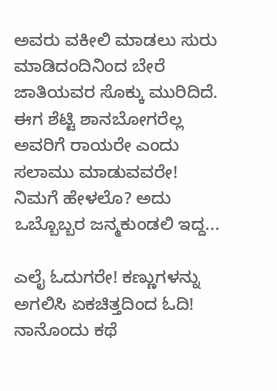ಅವರು ವಕೀಲಿ ಮಾಡಲು ಸುರು ಮಾಡಿದಂದಿನಿಂದ ಬೇರೆ ಜಾತಿಯವರ ಸೊಕ್ಕು ಮುರಿದಿದೆ. ಈಗ ಶೆಟ್ಟಿ ಶಾನಬೋಗರೆಲ್ಲ ಅವರಿಗೆ ರಾಯರೇ ಎಂದು ಸಲಾಮು ಮಾಡುವವರೇ! ನಿಮಗೆ ಹೇಳಲೊ? ಅದು ಒಬ್ಬೊಬ್ಬರ ಜನ್ಮಕುಂಡಲಿ ಇದ್ದ...

ಎಲೈ ಓದುಗರೇ! ಕಣ್ಣುಗಳನ್ನು ಅಗಲಿಸಿ ಏಕಚಿತ್ತದಿಂದ ಓದಿ! ನಾನೊಂದು ಕಥೆ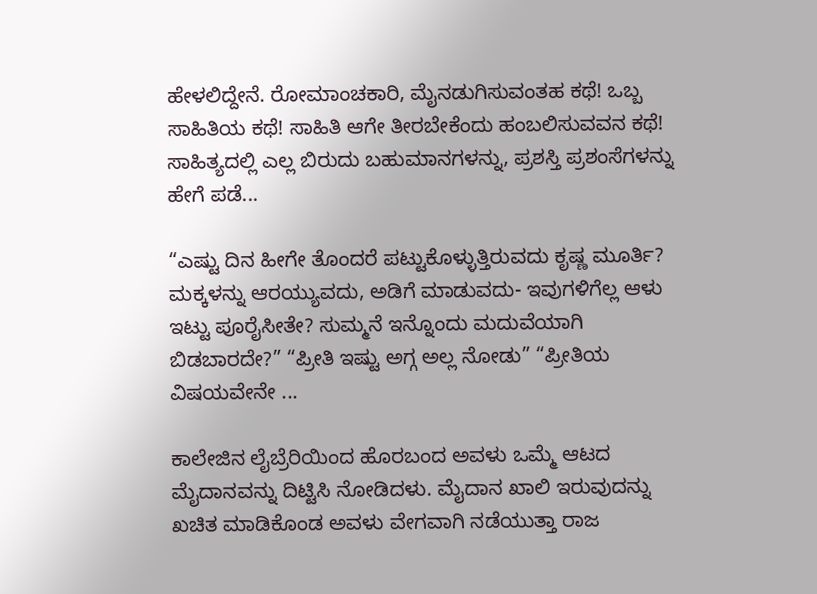ಹೇಳಲಿದ್ದೇನೆ. ರೋಮಾಂಚಕಾರಿ, ಮೈನಡುಗಿಸುವಂತಹ ಕಥೆ! ಒಬ್ಬ ಸಾಹಿತಿಯ ಕಥೆ! ಸಾಹಿತಿ ಆಗೇ ತೀರಬೇಕೆಂದು ಹಂಬಲಿಸುವವನ ಕಥೆ! ಸಾಹಿತ್ಯದಲ್ಲಿ ಎಲ್ಲ ಬಿರುದು ಬಹುಮಾನಗಳನ್ನು, ಪ್ರಶಸ್ತಿ ಪ್ರಶಂಸೆಗಳನ್ನು ಹೇಗೆ ಪಡೆ...

“ಎಷ್ಟು ದಿನ ಹೀಗೇ ತೊಂದರೆ ಪಟ್ಟುಕೊಳ್ಳುತ್ತಿರುವದು ಕೃಷ್ಣ ಮೂರ್ತಿ? ಮಕ್ಕಳನ್ನು ಆರಯ್ಯುವದು, ಅಡಿಗೆ ಮಾಡುವದು- ಇವುಗಳಿಗೆಲ್ಲ ಆಳು ಇಟ್ಟು ಪೂರೈಸೀತೇ? ಸುಮ್ಮನೆ ಇನ್ನೊಂದು ಮದುವೆಯಾಗಿ ಬಿಡಬಾರದೇ?” “ಪ್ರೀತಿ ಇಷ್ಟು ಅಗ್ಗ ಅಲ್ಲ ನೋಡು” “ಪ್ರೀತಿಯ ವಿಷಯವೇನೇ ...

ಕಾಲೇಜಿನ ಲೈಬ್ರೆರಿಯಿಂದ ಹೊರಬಂದ ಅವಳು ಒಮ್ಮೆ ಆಟದ ಮೈದಾನವನ್ನು ದಿಟ್ಟಿಸಿ ನೋಡಿದಳು. ಮೈದಾನ ಖಾಲಿ ಇರುವುದನ್ನು ಖಚಿತ ಮಾಡಿಕೊಂಡ ಅವಳು ವೇಗವಾಗಿ ನಡೆಯುತ್ತಾ ರಾಜ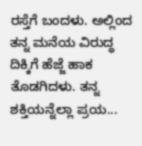ರಸ್ತೆಗೆ ಬಂದಳು. ಅಲ್ಲಿಂದ ತನ್ನ ಮನೆಯ ವಿರುದ್ಧ ದಿಕ್ಕಿಗೆ ಹೆಜ್ಜೆ ಹಾಕ ತೊಡಗಿದಳು. ತನ್ನ ಶಕ್ತಿಯನ್ನೆಲ್ಲಾ ಪ್ರಯ...